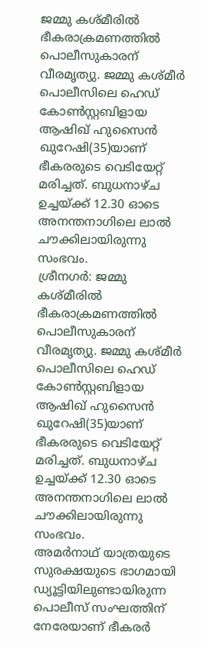ജമ്മു കശ്മീരിൽ ഭീകരാക്രമണത്തിൽ പൊലീസുകാരന് വീരമൃത്യു. ജമ്മു കശ്മീർ പൊലീസിലെ ഹെഡ് കോൺസ്റ്റബിളായ ആഷിഖ് ഹുസൈൻ ഖുറേഷി(35)യാണ് ഭീകരരുടെ വെടിയേറ്റ് മരിച്ചത്. ബുധനാഴ്ച ഉച്ചയ്ക്ക് 12.30 ഓടെ അനന്തനാഗിലെ ലാൽ ചൗക്കിലായിരുന്നു സംഭവം.
ശ്രീനഗർ: ജമ്മു കശ്മീരിൽ ഭീകരാക്രമണത്തിൽ പൊലീസുകാരന് വീരമൃത്യു. ജമ്മു കശ്മീർ പൊലീസിലെ ഹെഡ് കോൺസ്റ്റബിളായ ആഷിഖ് ഹുസൈൻ ഖുറേഷി(35)യാണ് ഭീകരരുടെ വെടിയേറ്റ് മരിച്ചത്. ബുധനാഴ്ച ഉച്ചയ്ക്ക് 12.30 ഓടെ അനന്തനാഗിലെ ലാൽ ചൗക്കിലായിരുന്നു സംഭവം.
അമർനാഥ് യാത്രയുടെ സുരക്ഷയുടെ ഭാഗമായി ഡ്യൂട്ടിയിലുണ്ടായിരുന്ന പൊലീസ് സംഘത്തിന് നേരേയാണ് ഭീകരർ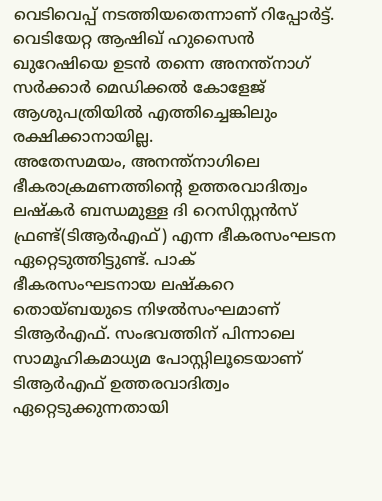വെടിവെപ്പ് നടത്തിയതെന്നാണ് റിപ്പോർട്ട്. വെടിയേറ്റ ആഷിഖ് ഹുസൈൻ ഖുറേഷിയെ ഉടൻ തന്നെ അനന്ത്നാഗ് സർക്കാർ മെഡിക്കൽ കോളേജ് ആശുപത്രിയിൽ എത്തിച്ചെങ്കിലും രക്ഷിക്കാനായില്ല.
അതേസമയം, അനന്ത്നാഗിലെ ഭീകരാക്രമണത്തിന്റെ ഉത്തരവാദിത്വം ലഷ്കർ ബന്ധമുള്ള ദി റെസിസ്റ്റൻസ് ഫ്രണ്ട്(ടിആർഎഫ്) എന്ന ഭീകരസംഘടന ഏറ്റെടുത്തിട്ടുണ്ട്. പാക് ഭീകരസംഘടനായ ലഷ്കറെ തൊയ്ബയുടെ നിഴൽസംഘമാണ് ടിആർഎഫ്. സംഭവത്തിന് പിന്നാലെ സാമൂഹികമാധ്യമ പോസ്റ്റിലൂടെയാണ് ടിആർഎഫ് ഉത്തരവാദിത്വം ഏറ്റെടുക്കുന്നതായി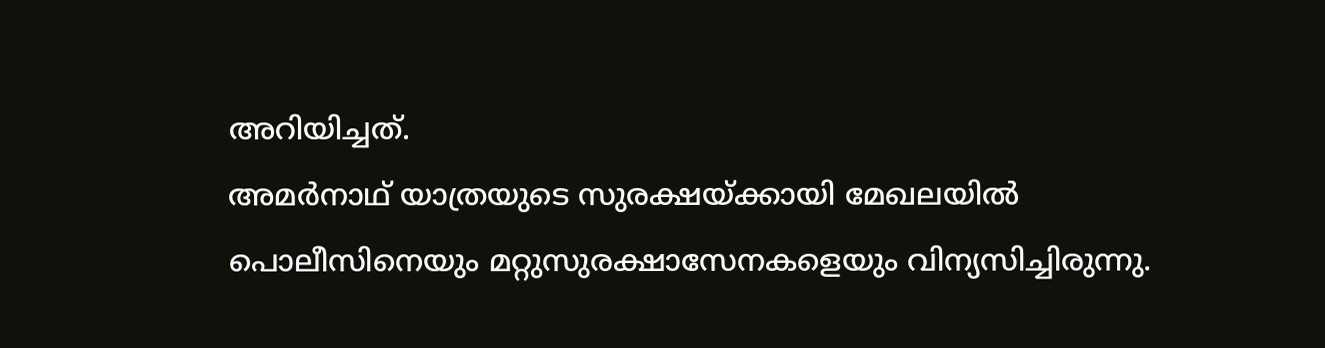അറിയിച്ചത്.
അമർനാഥ് യാത്രയുടെ സുരക്ഷയ്ക്കായി മേഖലയിൽ പൊലീസിനെയും മറ്റുസുരക്ഷാസേനകളെയും വിന്യസിച്ചിരുന്നു.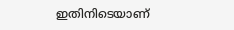ഇതിനിടെയാണ്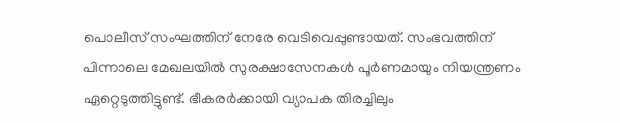പൊലീസ് സംഘത്തിന് നേരേ വെടിവെപ്പുണ്ടായത്. സംഭവത്തിന് പിന്നാലെ മേഖലയിൽ സുരക്ഷാസേനകൾ പൂർണമായും നിയന്ത്രണം ഏറ്റെടുത്തിട്ടുണ്ട്. ഭീകരർക്കായി വ്യാപക തിരച്ചിലും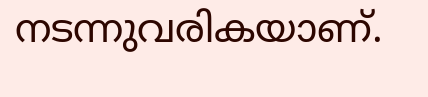നടന്നുവരികയാണ്.